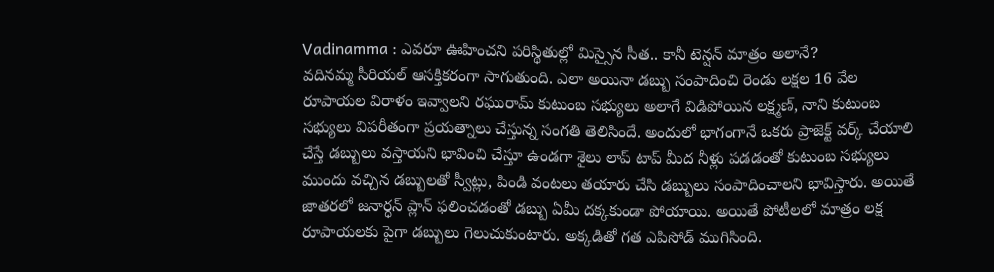Vadinamma : ఎవరూ ఊహించని పరిస్థితుల్లో మిస్సైన సీత.. కానీ టెన్షన్ మాత్రం అలానే?
వదినమ్మ సీరియల్ ఆసక్తికరంగా సాగుతుంది. ఎలా అయినా డబ్బు సంపాదించి రెండు లక్షల 16 వేల రూపాయల విరాళం ఇవ్వాలని రఘురామ్ కుటుంబ సభ్యులు అలాగే విడిపోయిన లక్ష్మణ్, నాని కుటుంబ సభ్యులు విపరీతంగా ప్రయత్నాలు చేస్తున్న సంగతి తెలిసిందే. అందులో భాగంగానే ఒకరు ప్రాజెక్ట్ వర్క్ చేయాలి చేస్తే డబ్బులు వస్తాయని భావించి చేస్తూ ఉండగా శైలు లాప్ టాప్ మీద నీళ్లు పడడంతో కుటుంబ సభ్యులు ముందు వచ్చిన డబ్బులతో స్వీట్లు, పిండి వంటలు తయారు చేసి డబ్బులు సంపాదించాలని భావిస్తారు. అయితే జాతరలో జనార్ధన్ ప్లాన్ ఫలించడంతో డబ్బు ఏమీ దక్కకుండా పోయాయి. అయితే పోటీలలో మాత్రం లక్ష రూపాయలకు పైగా డబ్బులు గెలుచుకుంటారు. అక్కడితో గత ఎపిసోడ్ ముగిసింది.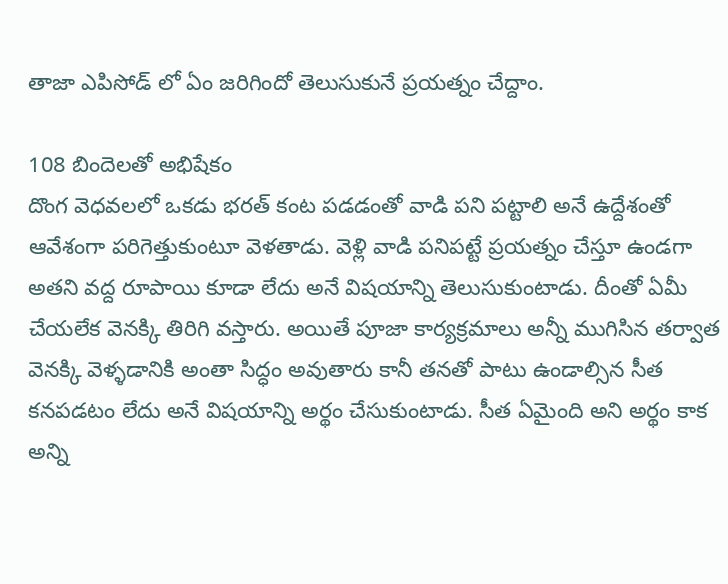తాజా ఎపిసోడ్ లో ఏం జరిగిందో తెలుసుకునే ప్రయత్నం చేద్దాం.

108 బిందెలతో అభిషేకం
దొంగ వెధవలలో ఒకడు భరత్ కంట పడడంతో వాడి పని పట్టాలి అనే ఉద్దేశంతో ఆవేశంగా పరిగెత్తుకుంటూ వెళతాడు. వెళ్లి వాడి పనిపట్టే ప్రయత్నం చేస్తూ ఉండగా అతని వద్ద రూపాయి కూడా లేదు అనే విషయాన్ని తెలుసుకుంటాడు. దీంతో ఏమీ చేయలేక వెనక్కి తిరిగి వస్తారు. అయితే పూజా కార్యక్రమాలు అన్నీ ముగిసిన తర్వాత వెనక్కి వెళ్ళడానికి అంతా సిద్ధం అవుతారు కానీ తనతో పాటు ఉండాల్సిన సీత కనపడటం లేదు అనే విషయాన్ని అర్థం చేసుకుంటాడు. సీత ఏమైంది అని అర్థం కాక అన్ని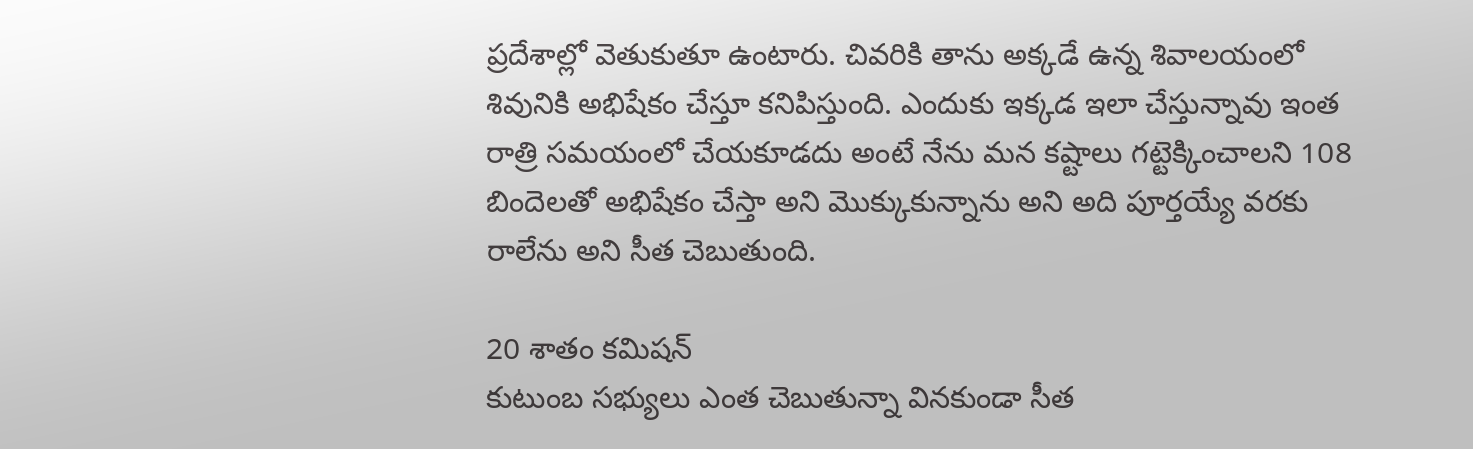ప్రదేశాల్లో వెతుకుతూ ఉంటారు. చివరికి తాను అక్కడే ఉన్న శివాలయంలో శివునికి అభిషేకం చేస్తూ కనిపిస్తుంది. ఎందుకు ఇక్కడ ఇలా చేస్తున్నావు ఇంత రాత్రి సమయంలో చేయకూడదు అంటే నేను మన కష్టాలు గట్టెక్కించాలని 108 బిందెలతో అభిషేకం చేస్తా అని మొక్కుకున్నాను అని అది పూర్తయ్యే వరకు రాలేను అని సీత చెబుతుంది.

20 శాతం కమిషన్
కుటుంబ సభ్యులు ఎంత చెబుతున్నా వినకుండా సీత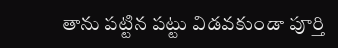తాను పట్టిన పట్టు విడవకుండా పూర్తి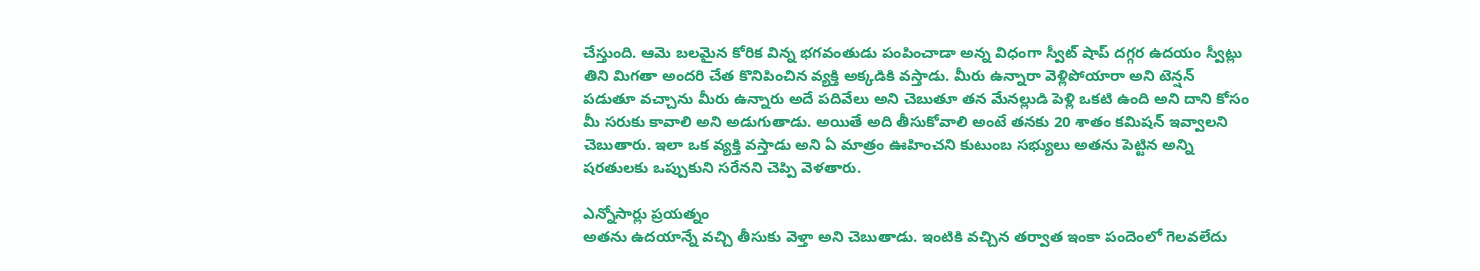చేస్తుంది. ఆమె బలమైన కోరిక విన్న భగవంతుడు పంపించాడా అన్న విధంగా స్వీట్ షాప్ దగ్గర ఉదయం స్వీట్లు తిని మిగతా అందరి చేత కొనిపించిన వ్యక్తి అక్కడికి వస్తాడు. మీరు ఉన్నారా వెళ్లిపోయారా అని టెన్షన్ పడుతూ వచ్చాను మీరు ఉన్నారు అదే పదివేలు అని చెబుతూ తన మేనల్లుడి పెళ్లి ఒకటి ఉంది అని దాని కోసం మీ సరుకు కావాలి అని అడుగుతాడు. అయితే అది తీసుకోవాలి అంటే తనకు 20 శాతం కమిషన్ ఇవ్వాలని చెబుతారు. ఇలా ఒక వ్యక్తి వస్తాడు అని ఏ మాత్రం ఊహించని కుటుంబ సభ్యులు అతను పెట్టిన అన్ని షరతులకు ఒప్పుకుని సరేనని చెప్పి వెళతారు.

ఎన్నోసార్లు ప్రయత్నం
అతను ఉదయాన్నే వచ్చి తీసుకు వెళ్తా అని చెబుతాడు. ఇంటికి వచ్చిన తర్వాత ఇంకా పందెంలో గెలవలేదు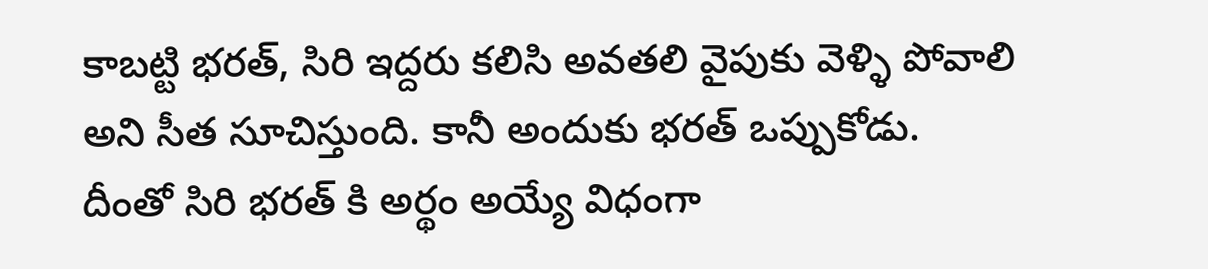కాబట్టి భరత్, సిరి ఇద్దరు కలిసి అవతలి వైపుకు వెళ్ళి పోవాలి అని సీత సూచిస్తుంది. కానీ అందుకు భరత్ ఒప్పుకోడు. దీంతో సిరి భరత్ కి అర్థం అయ్యే విధంగా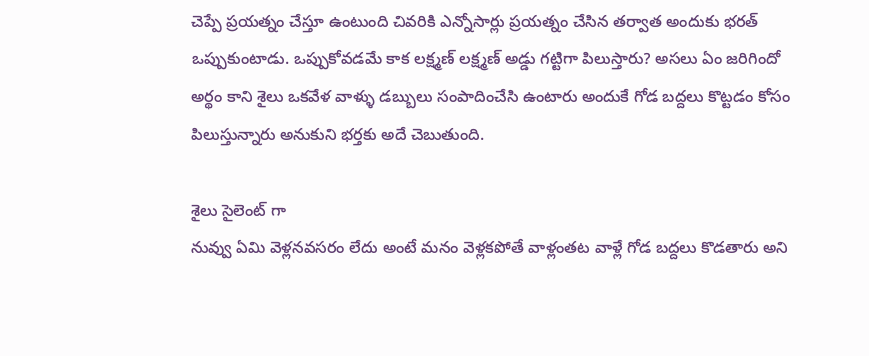చెప్పే ప్రయత్నం చేస్తూ ఉంటుంది చివరికి ఎన్నోసార్లు ప్రయత్నం చేసిన తర్వాత అందుకు భరత్ ఒప్పుకుంటాడు. ఒప్పుకోవడమే కాక లక్ష్మణ్ లక్ష్మణ్ అడ్డు గట్టిగా పిలుస్తారు? అసలు ఏం జరిగిందో అర్థం కాని శైలు ఒకవేళ వాళ్ళు డబ్బులు సంపాదించేసి ఉంటారు అందుకే గోడ బద్దలు కొట్టడం కోసం పిలుస్తున్నారు అనుకుని భర్తకు అదే చెబుతుంది.

శైలు సైలెంట్ గా
నువ్వు ఏమి వెళ్లనవసరం లేదు అంటే మనం వెళ్లకపోతే వాళ్లంతట వాళ్లే గోడ బద్దలు కొడతారు అని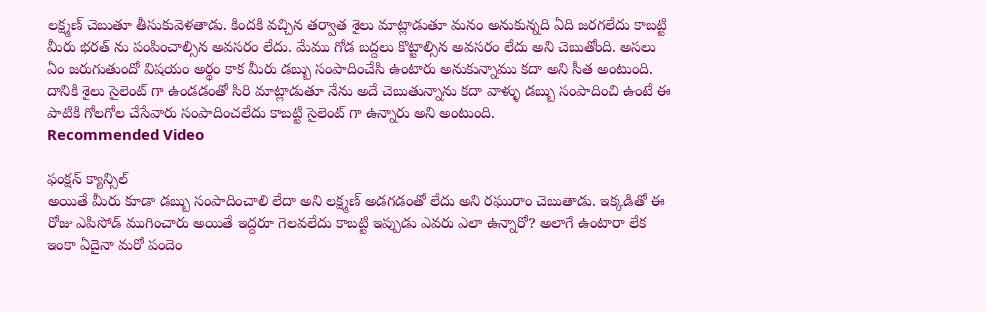లక్ష్మణ్ చెబుతూ తీసుకువెళతాడు. కిందకి వచ్చిన తర్వాత శైలు మాట్లాడుతూ మనం అనుకున్నది ఏది జరగలేదు కాబట్టి మీరు భరత్ ను పంపించాల్సిన అవసరం లేదు. మేము గోడ బద్దలు కొట్టాల్సిన అవసరం లేదు అని చెబుతోంది. అసలు ఏం జరుగుతుందో విషయం అర్థం కాక మీరు డబ్బు సంపాదించేసి ఉంటారు అనుకున్నాము కదా అని సీత అంటుంది. దానికి శైలు సైలెంట్ గా ఉండడంతో సిరి మాట్లాడుతూ నేను అదే చెబుతున్నాను కదా వాళ్ళు డబ్బు సంపాదించి ఉంటే ఈ పాటికి గోలగోల చేసేవారు సంపాదించలేదు కాబట్టి సైలెంట్ గా ఉన్నారు అని అంటుంది.
Recommended Video

ఫంక్షన్ క్యాన్సిల్
అయితే మీరు కూడా డబ్బు సంపాదించాలి లేదా అని లక్ష్మణ్ అడగడంతో లేదు అని రఘురాం చెబుతాడు. ఇక్కడితో ఈ రోజు ఎపిసోడ్ ముగించారు అయితే ఇద్దరూ గెలవలేదు కాబట్టి ఇప్పుడు ఎవరు ఎలా ఉన్నారో? అలాగే ఉంటారా లేక ఇంకా ఏదైనా మరో పందెం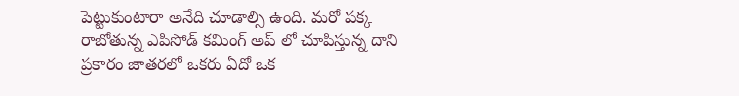పెట్టుకుంటారా అనేది చూడాల్సి ఉంది. మరో పక్క రాబోతున్న ఎపిసోడ్ కమింగ్ అప్ లో చూపిస్తున్న దాని ప్రకారం జాతరలో ఒకరు ఏదో ఒక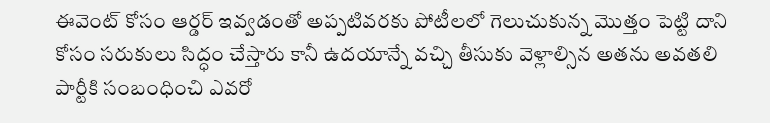ఈవెంట్ కోసం ఆర్డర్ ఇవ్వడంతో అప్పటివరకు పోటీలలో గెలుచుకున్న మొత్తం పెట్టి దాని కోసం సరుకులు సిద్ధం చేస్తారు కానీ ఉదయాన్నే వచ్చి తీసుకు వెళ్లాల్సిన అతను అవతలి పార్టీకి సంబంధించి ఎవరో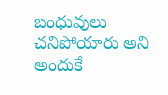బంధువులు చనిపోయారు అని అందుకే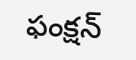ఫంక్షన్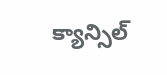క్యాన్సిల్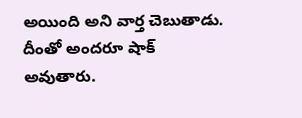అయింది అని వార్త చెబుతాడు. దీంతో అందరూ షాక్ అవుతారు.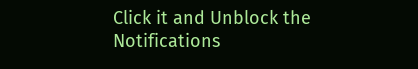Click it and Unblock the Notifications